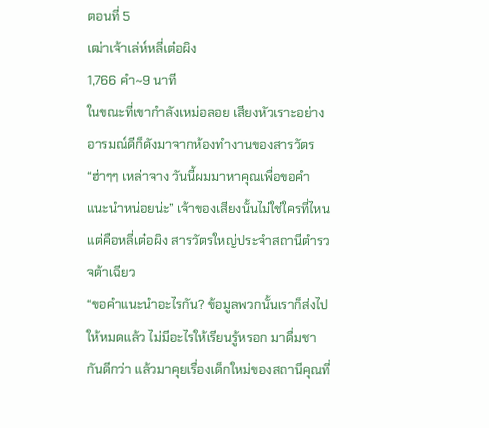ตอนที่ 5
เฒ่าเจ้าเล่ห์หลี่เต๋อผิง
1,766 คำ~9 นาที
ในขณะที่เขากำลังเหม่อลอย เสียงหัวเราะอย่างอารมณ์ดีก็ดังมาจากห้องทำงานของสารวัตร
“ฮ่าๆๆ เหล่าจาง วันนี้ผมมาหาคุณเพื่อขอคำแนะนำหน่อยน่ะ” เจ้าของเสียงนั้นไม่ใช่ใครที่ไหน แต่คือหลี่เต๋อผิง สารวัตรใหญ่ประจำสถานีตำรวจต้าเฉียว
“ขอคำแนะนำอะไรกัน? ข้อมูลพวกนั้นเราก็ส่งไปให้หมดแล้ว ไม่มีอะไรให้เรียนรู้หรอก มาดื่มชากันดีกว่า แล้วมาคุยเรื่องเด็กใหม่ของสถานีคุณที่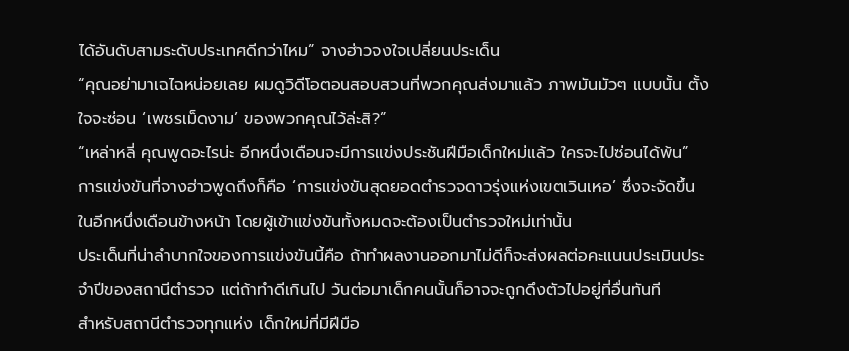ได้อันดับสามระดับประเทศดีกว่าไหม” จางฮ่าวจงใจเปลี่ยนประเด็น
“คุณอย่ามาเฉไฉหน่อยเลย ผมดูวิดีโอตอนสอบสวนที่พวกคุณส่งมาแล้ว ภาพมันมัวๆ แบบนั้น ตั้งใจจะซ่อน ‘เพชรเม็ดงาม’ ของพวกคุณไว้ล่ะสิ?”
“เหล่าหลี่ คุณพูดอะไรน่ะ อีกหนึ่งเดือนจะมีการแข่งประชันฝีมือเด็กใหม่แล้ว ใครจะไปซ่อนได้พ้น”
การแข่งขันที่จางฮ่าวพูดถึงก็คือ ‘การแข่งขันสุดยอดตำรวจดาวรุ่งแห่งเขตเวินเหอ’ ซึ่งจะจัดขึ้นในอีกหนึ่งเดือนข้างหน้า โดยผู้เข้าแข่งขันทั้งหมดจะต้องเป็นตำรวจใหม่เท่านั้น
ประเด็นที่น่าลำบากใจของการแข่งขันนี้คือ ถ้าทำผลงานออกมาไม่ดีก็จะส่งผลต่อคะแนนประเมินประจำปีของสถานีตำรวจ แต่ถ้าทำดีเกินไป วันต่อมาเด็กคนนั้นก็อาจจะถูกดึงตัวไปอยู่ที่อื่นทันที
สำหรับสถานีตำรวจทุกแห่ง เด็กใหม่ที่มีฝีมือ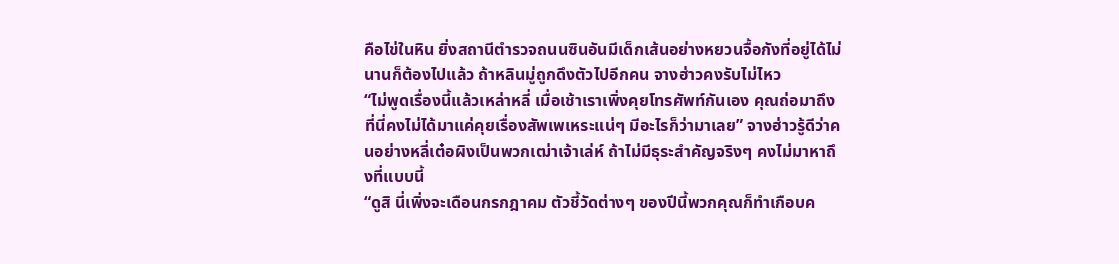คือไข่ในหิน ยิ่งสถานีตำรวจถนนซินอันมีเด็กเส้นอย่างหยวนจื้อกังที่อยู่ได้ไม่นานก็ต้องไปแล้ว ถ้าหลินมู่ถูกดึงตัวไปอีกคน จางฮ่าวคงรับไม่ไหว
“ไม่พูดเรื่องนี้แล้วเหล่าหลี่ เมื่อเช้าเราเพิ่งคุยโทรศัพท์กันเอง คุณถ่อมาถึงที่นี่คงไม่ได้มาแค่คุยเรื่องสัพเพเหระแน่ๆ มีอะไรก็ว่ามาเลย” จางฮ่าวรู้ดีว่าคนอย่างหลี่เต๋อผิงเป็นพวกเฒ่าเจ้าเล่ห์ ถ้าไม่มีธุระสำคัญจริงๆ คงไม่มาหาถึงที่แบบนี้
“ดูสิ นี่เพิ่งจะเดือนกรกฎาคม ตัวชี้วัดต่างๆ ของปีนี้พวกคุณก็ทำเกือบค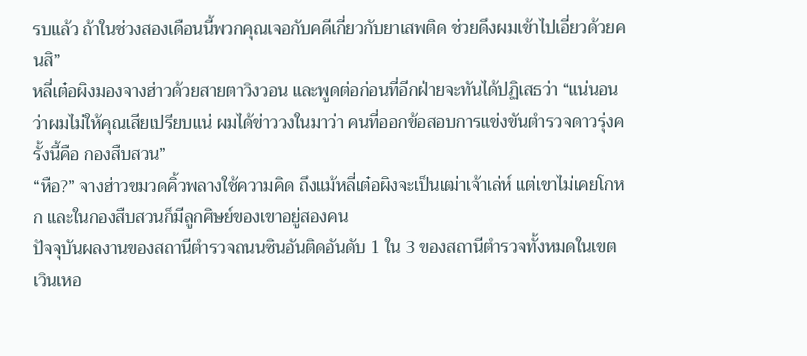รบแล้ว ถ้าในช่วงสองเดือนนี้พวกคุณเจอกับคดีเกี่ยวกับยาเสพติด ช่วยดึงผมเข้าไปเอี่ยวด้วยคนสิ”
หลี่เต๋อผิงมองจางฮ่าวด้วยสายตาวิงวอน และพูดต่อก่อนที่อีกฝ่ายจะทันได้ปฏิเสธว่า “แน่นอนว่าผมไม่ให้คุณเสียเปรียบแน่ ผมได้ข่าววงในมาว่า คนที่ออกข้อสอบการแข่งขันตำรวจดาวรุ่งครั้งนี้คือ กองสืบสวน”
“หือ?” จางฮ่าวขมวดคิ้วพลางใช้ความคิด ถึงแม้หลี่เต๋อผิงจะเป็นเฒ่าเจ้าเล่ห์ แต่เขาไม่เคยโกหก และในกองสืบสวนก็มีลูกศิษย์ของเขาอยู่สองคน
ปัจจุบันผลงานของสถานีตำรวจถนนซินอันติดอันดับ 1 ใน 3 ของสถานีตำรวจทั้งหมดในเขตเวินเหอ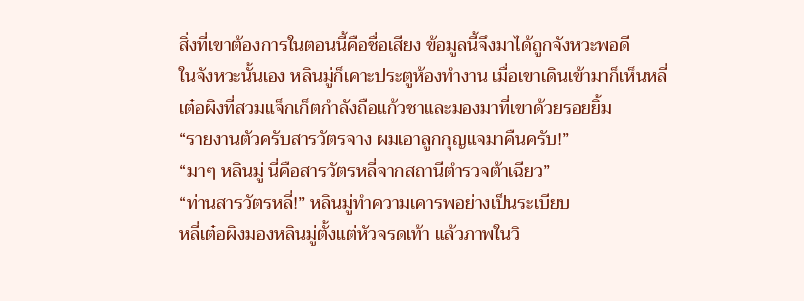สิ่งที่เขาต้องการในตอนนี้คือชื่อเสียง ข้อมูลนี้จึงมาได้ถูกจังหวะพอดี
ในจังหวะนั้นเอง หลินมู่ก็เคาะประตูห้องทำงาน เมื่อเขาเดินเข้ามาก็เห็นหลี่เต๋อผิงที่สวมแจ็กเก็ตกำลังถือแก้วชาและมองมาที่เขาด้วยรอยยิ้ม
“รายงานตัวครับสารวัตรจาง ผมเอาลูกกุญแจมาคืนครับ!”
“มาๆ หลินมู่ นี่คือสารวัตรหลี่จากสถานีตำรวจต้าเฉียว”
“ท่านสารวัตรหลี่!” หลินมู่ทำความเคารพอย่างเป็นระเบียบ
หลี่เต๋อผิงมองหลินมู่ตั้งแต่หัวจรดเท้า แล้วภาพในวิ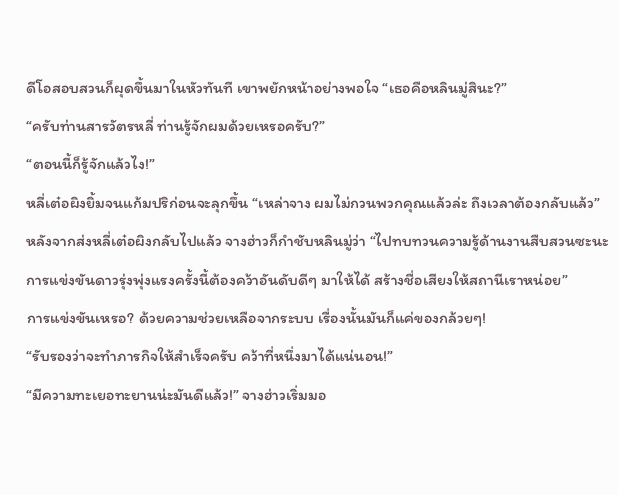ดีโอสอบสวนก็ผุดขึ้นมาในหัวทันที เขาพยักหน้าอย่างพอใจ “เธอคือหลินมู่สินะ?”
“ครับท่านสารวัตรหลี่ ท่านรู้จักผมด้วยเหรอครับ?”
“ตอนนี้ก็รู้จักแล้วไง!”
หลี่เต๋อผิงยิ้มจนแก้มปริก่อนจะลุกขึ้น “เหล่าจาง ผมไม่กวนพวกคุณแล้วล่ะ ถึงเวลาต้องกลับแล้ว”
หลังจากส่งหลี่เต๋อผิงกลับไปแล้ว จางฮ่าวก็กำชับหลินมู่ว่า “ไปทบทวนความรู้ด้านงานสืบสวนซะนะ การแข่งขันดาวรุ่งพุ่งแรงครั้งนี้ต้องคว้าอันดับดีๆ มาให้ได้ สร้างชื่อเสียงให้สถานีเราหน่อย”
การแข่งขันเหรอ? ด้วยความช่วยเหลือจากระบบ เรื่องนั้นมันก็แค่ของกล้วยๆ!
“รับรองว่าจะทำภารกิจให้สำเร็จครับ คว้าที่หนึ่งมาได้แน่นอน!”
“มีความทะเยอทะยานน่ะมันดีแล้ว!” จางฮ่าวเริ่มมอ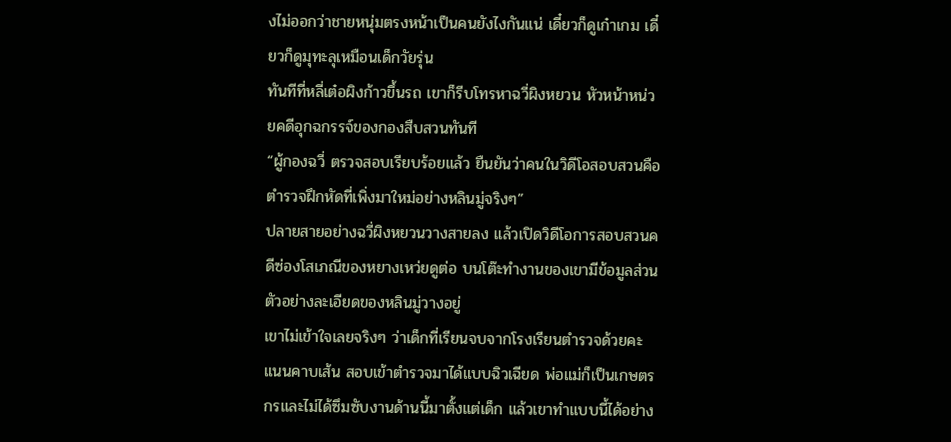งไม่ออกว่าชายหนุ่มตรงหน้าเป็นคนยังไงกันแน่ เดี๋ยวก็ดูเก๋าเกม เดี๋ยวก็ดูมุทะลุเหมือนเด็กวัยรุ่น
ทันทีที่หลี่เต๋อผิงก้าวขึ้นรถ เขาก็รีบโทรหาฉวี่ผิงหยวน หัวหน้าหน่วยคดีอุกฉกรรจ์ของกองสืบสวนทันที
“ผู้กองฉวี่ ตรวจสอบเรียบร้อยแล้ว ยืนยันว่าคนในวิดีโอสอบสวนคือตำรวจฝึกหัดที่เพิ่งมาใหม่อย่างหลินมู่จริงๆ”
ปลายสายอย่างฉวี่ผิงหยวนวางสายลง แล้วเปิดวิดีโอการสอบสวนคดีซ่องโสเภณีของหยางเหว่ยดูต่อ บนโต๊ะทำงานของเขามีข้อมูลส่วนตัวอย่างละเอียดของหลินมู่วางอยู่
เขาไม่เข้าใจเลยจริงๆ ว่าเด็กที่เรียนจบจากโรงเรียนตำรวจด้วยคะแนนคาบเส้น สอบเข้าตำรวจมาได้แบบฉิวเฉียด พ่อแม่ก็เป็นเกษตรกรและไม่ได้ซึมซับงานด้านนี้มาตั้งแต่เด็ก แล้วเขาทำแบบนี้ได้อย่าง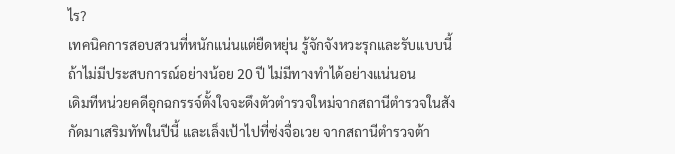ไร?
เทคนิคการสอบสวนที่หนักแน่นแต่ยืดหยุ่น รู้จักจังหวะรุกและรับแบบนี้ ถ้าไม่มีประสบการณ์อย่างน้อย 20 ปี ไม่มีทางทำได้อย่างแน่นอน
เดิมทีหน่วยคดีอุกฉกรรจ์ตั้งใจจะดึงตัวตำรวจใหม่จากสถานีตำรวจในสังกัดมาเสริมทัพในปีนี้ และเล็งเป้าไปที่ซ่งจื่อเวย จากสถานีตำรวจต้า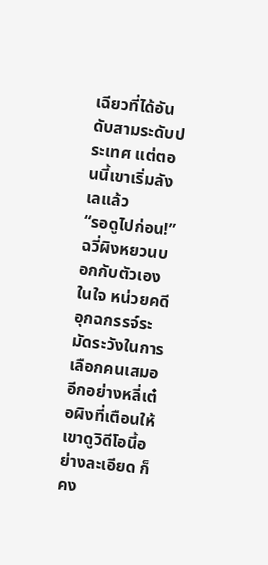เฉียวที่ได้อันดับสามระดับประเทศ แต่ตอนนี้เขาเริ่มลังเลแล้ว
“รอดูไปก่อน!” ฉวี่ผิงหยวนบอกกับตัวเองในใจ หน่วยคดีอุกฉกรรจ์ระมัดระวังในการเลือกคนเสมอ อีกอย่างหลี่เต๋อผิงที่เตือนให้เขาดูวิดีโอนี้อย่างละเอียด ก็คง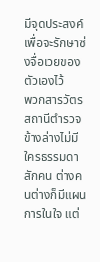มีจุดประสงค์เพื่อจะรักษาซ่งจื่อเวยของตัวเองไว้
พวกสารวัตรสถานีตำรวจข้างล่างไม่มีใครธรรมดาสักคน ต่างคนต่างก็มีแผนการในใจ แต่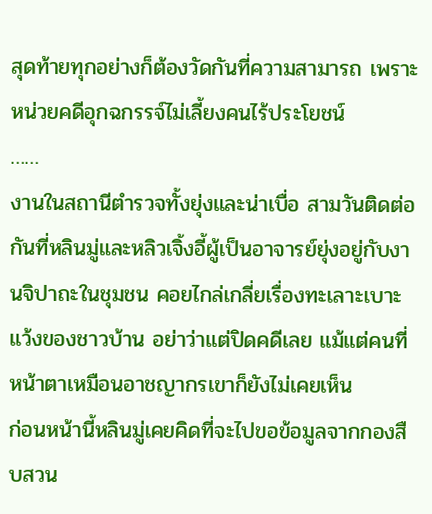สุดท้ายทุกอย่างก็ต้องวัดกันที่ความสามารถ เพราะหน่วยคดีอุกฉกรรจ์ไม่เลี้ยงคนไร้ประโยชน์
……
งานในสถานีตำรวจทั้งยุ่งและน่าเบื่อ สามวันติดต่อกันที่หลินมู่และหลิวเจิ้งอี้ผู้เป็นอาจารย์ยุ่งอยู่กับงานจิปาถะในชุมชน คอยไกล่เกลี่ยเรื่องทะเลาะเบาะแว้งของชาวบ้าน อย่าว่าแต่ปิดคดีเลย แม้แต่คนที่หน้าตาเหมือนอาชญากรเขาก็ยังไม่เคยเห็น
ก่อนหน้านี้หลินมู่เคยคิดที่จะไปขอข้อมูลจากกองสืบสวน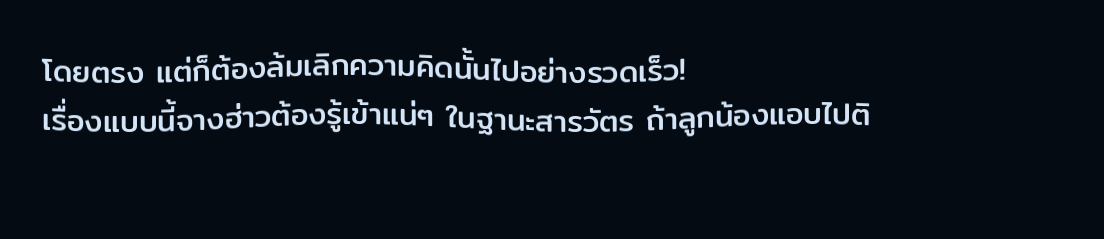โดยตรง แต่ก็ต้องล้มเลิกความคิดนั้นไปอย่างรวดเร็ว!
เรื่องแบบนี้จางฮ่าวต้องรู้เข้าแน่ๆ ในฐานะสารวัตร ถ้าลูกน้องแอบไปติ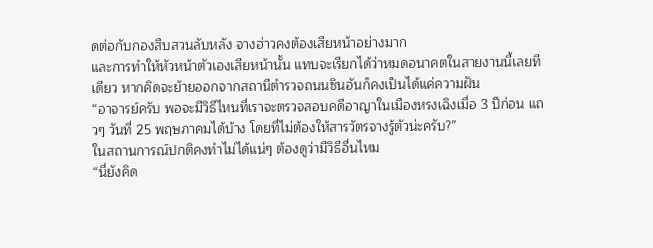ดต่อกับกองสืบสวนลับหลัง จางฮ่าวคงต้องเสียหน้าอย่างมาก
และการทำให้หัวหน้าตัวเองเสียหน้านั้น แทบจะเรียกได้ว่าหมดอนาคตในสายงานนี้เลยทีเดียว หากคิดจะย้ายออกจากสถานีตำรวจถนนซินอันก็คงเป็นได้แค่ความฝัน
“อาจารย์ครับ พอจะมีวิธีไหนที่เราจะตรวจสอบคดีอาญาในเมืองหรงเฉิงเมื่อ 3 ปีก่อน แถวๆ วันที่ 25 พฤษภาคมได้บ้าง โดยที่ไม่ต้องให้สารวัตรจางรู้ตัวน่ะครับ?”
ในสถานการณ์ปกติคงทำไม่ได้แน่ๆ ต้องดูว่ามีวิธีอื่นไหม
“นี่ยังคิด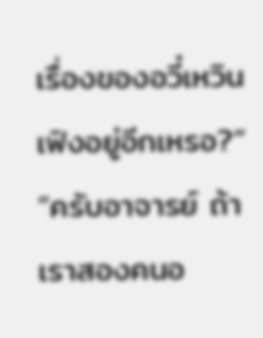เรื่องของอวี๋เหวินเฟิงอยู่อีกเหรอ?”
“ครับอาจารย์ ถ้าเราสองคนอ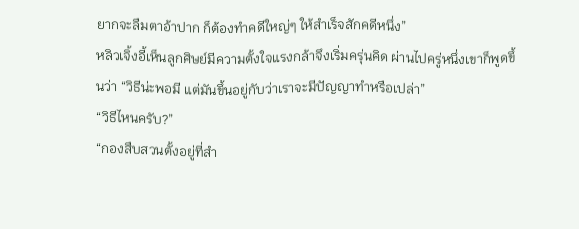ยากจะลืมตาอ้าปาก ก็ต้องทำคดีใหญ่ๆ ให้สำเร็จสักคดีหนึ่ง”
หลิวเจิ้งอี้เห็นลูกศิษย์มีความตั้งใจแรงกล้าจึงเริ่มครุ่นคิด ผ่านไปครู่หนึ่งเขาก็พูดขึ้นว่า “วิธีน่ะพอมี แต่มันขึ้นอยู่กับว่าเราจะมีปัญญาทำหรือเปล่า”
“วิธีไหนครับ?”
“กองสืบสวนตั้งอยู่ที่สำ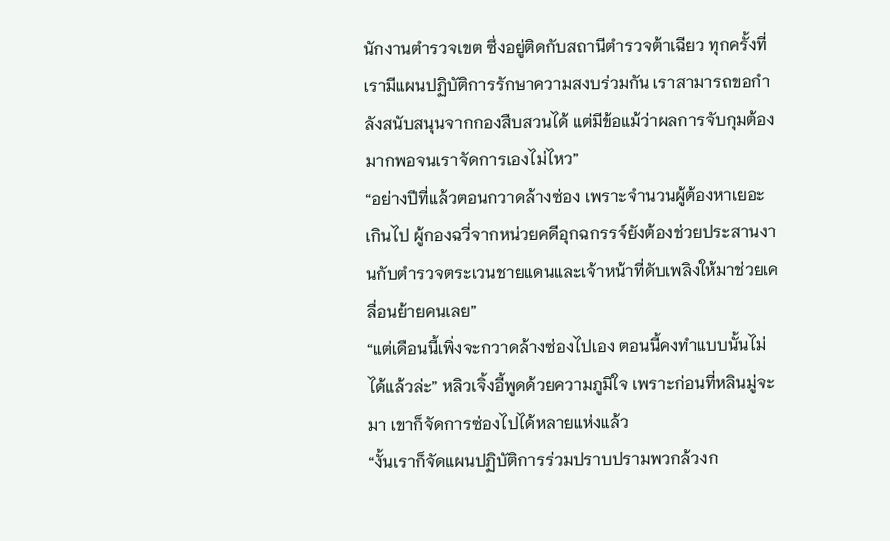นักงานตำรวจเขต ซึ่งอยู่ติดกับสถานีตำรวจต้าเฉียว ทุกครั้งที่เรามีแผนปฏิบัติการรักษาความสงบร่วมกัน เราสามารถขอกำลังสนับสนุนจากกองสืบสวนได้ แต่มีข้อแม้ว่าผลการจับกุมต้องมากพอจนเราจัดการเองไม่ไหว”
“อย่างปีที่แล้วตอนกวาดล้างซ่อง เพราะจำนวนผู้ต้องหาเยอะเกินไป ผู้กองฉวี่จากหน่วยคดีอุกฉกรรจ์ยังต้องช่วยประสานงานกับตำรวจตระเวนชายแดนและเจ้าหน้าที่ดับเพลิงให้มาช่วยเคลื่อนย้ายคนเลย”
“แต่เดือนนี้เพิ่งจะกวาดล้างซ่องไปเอง ตอนนี้คงทำแบบนั้นไม่ได้แล้วล่ะ” หลิวเจิ้งอี้พูดด้วยความภูมิใจ เพราะก่อนที่หลินมู่จะมา เขาก็จัดการซ่องไปได้หลายแห่งแล้ว
“งั้นเราก็จัดแผนปฏิบัติการร่วมปราบปรามพวกล้วงก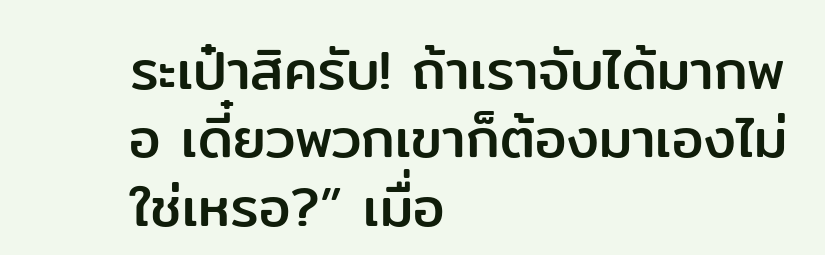ระเป๋าสิครับ! ถ้าเราจับได้มากพอ เดี๋ยวพวกเขาก็ต้องมาเองไม่ใช่เหรอ?” เมื่อ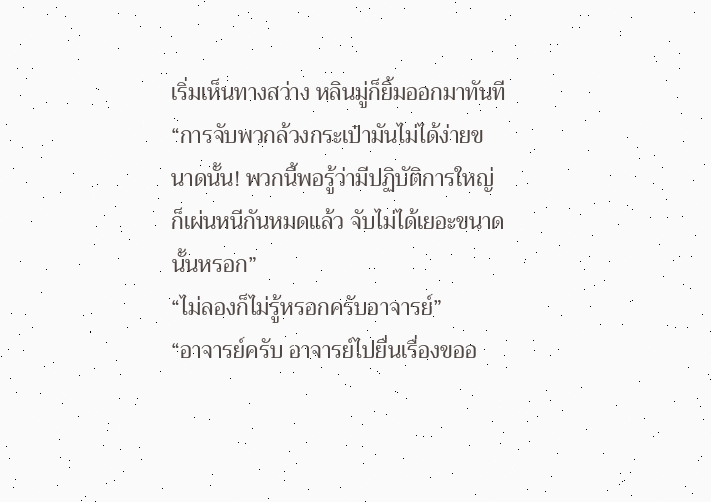เริ่มเห็นทางสว่าง หลินมู่ก็ยิ้มออกมาทันที
“การจับพวกล้วงกระเป๋ามันไม่ได้ง่ายขนาดนั้น! พวกนี้พอรู้ว่ามีปฏิบัติการใหญ่ก็เผ่นหนีกันหมดแล้ว จับไม่ได้เยอะขนาดนั้นหรอก”
“ไม่ลองก็ไม่รู้หรอกครับอาจารย์”
“อาจารย์ครับ อาจารย์ไปยื่นเรื่องขออ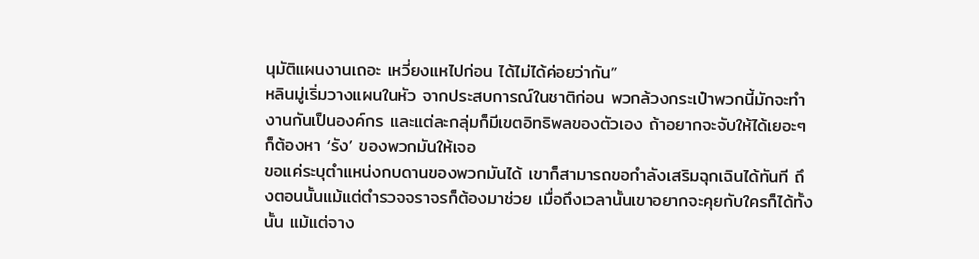นุมัติแผนงานเถอะ เหวี่ยงแหไปก่อน ได้ไม่ได้ค่อยว่ากัน”
หลินมู่เริ่มวางแผนในหัว จากประสบการณ์ในชาติก่อน พวกล้วงกระเป๋าพวกนี้มักจะทำงานกันเป็นองค์กร และแต่ละกลุ่มก็มีเขตอิทธิพลของตัวเอง ถ้าอยากจะจับให้ได้เยอะๆ ก็ต้องหา ‘รัง’ ของพวกมันให้เจอ
ขอแค่ระบุตำแหน่งกบดานของพวกมันได้ เขาก็สามารถขอกำลังเสริมฉุกเฉินได้ทันที ถึงตอนนั้นแม้แต่ตำรวจจราจรก็ต้องมาช่วย เมื่อถึงเวลานั้นเขาอยากจะคุยกับใครก็ได้ทั้งนั้น แม้แต่จาง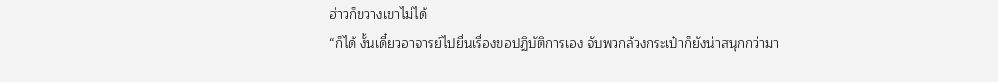ฮ่าวก็ขวางเขาไม่ได้
“ก็ได้ งั้นเดี๋ยวอาจารย์ไปยื่นเรื่องขอปฏิบัติการเอง จับพวกล้วงกระเป๋าก็ยังน่าสนุกกว่ามา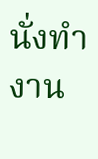นั่งทำงาน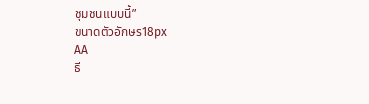ชุมชนแบบนี้”
ขนาดตัวอักษร18px
AA
ธี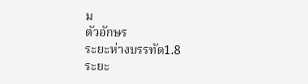ม
ตัวอักษร
ระยะห่างบรรทัด1.8
ระยะ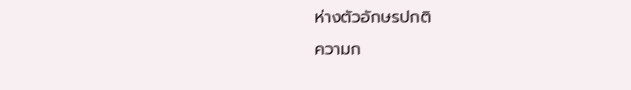ห่างตัวอักษรปกติ
ความก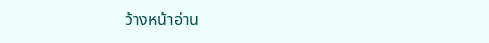ว้างหน้าอ่าน